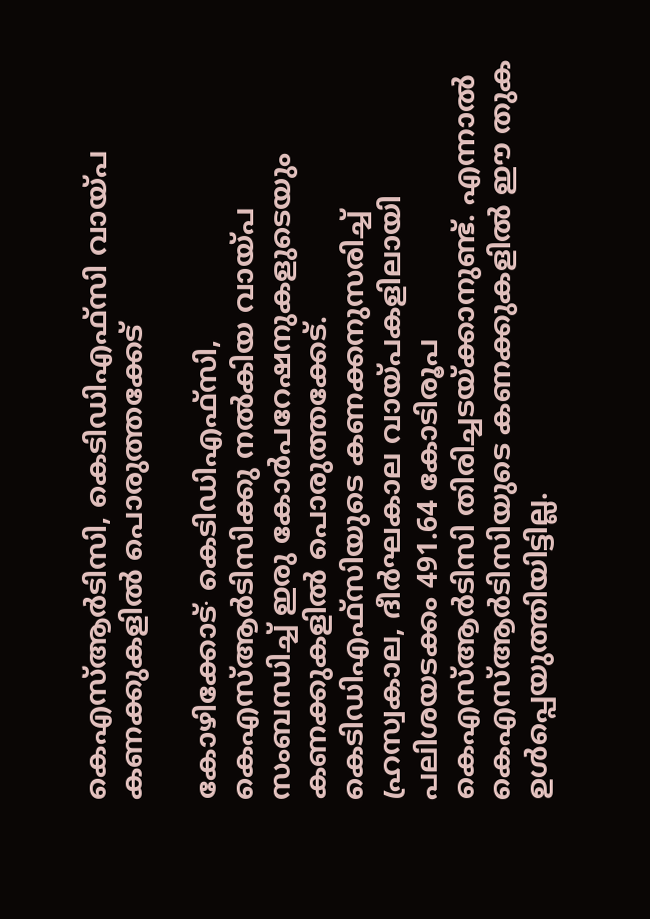കെഎസ്‌ആര്‍ടിസി, കെടിഡിഎഫ്സി വായ്പ കണക്കുകളില്‍ പൊരുത്തക്കേട്

കോഴിക്കോട്∙ കെടിഡിഎഫ്സി, കെഎസ്‌ആര്‍ടിസിക്കു നല്‍കിയ വായ്പ സംബന്ധിച്ച്‌ ഇരു കോര്‍പറേഷനുകളുടെയും കണക്കുകളില്‍ പൊരുത്തക്കേട്. കെടിഡിഎഫ്സിയുടെ കണക്കനുസരിച്ച്‌ ഹ്രസ്വകാല, ദീര്‍ഘകാല വായ്പകളിലായി പലിശയടക്കം 491.64 കോടിരൂപ കെഎസ്‌ആര്‍ടിസി തിരിച്ചടയ്ക്കാനുണ്ട്. എന്നാല്‍ കെഎസ്‌ആര്‍ടിസിയുടെ കണക്കുകളില്‍ ഈ തുക ഉള്‍പ്പെയുത്തിയിട്ടില്ല.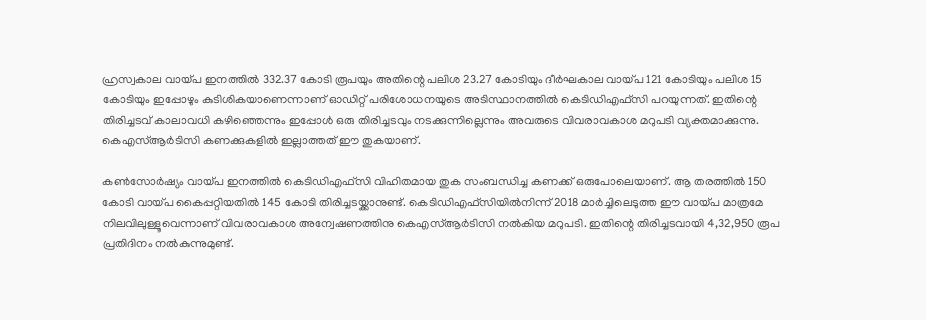ഹ്രസ്വകാല വായ്പ ഇനത്തില്‍ 332.37 കോടി രൂപയും അതിന്റെ പലിശ 23.27 കോടിയും ദീര്‍ഘകാല വായ്പ 121 കോടിയും പലിശ 15 കോടിയും ഇപ്പോഴും കുടിശികയാണെന്നാണ് ഓഡിറ്റ് പരിശോധനയുടെ അടിസ്ഥാനത്തില്‍ കെടിഡിഎഫ്സി പറയുന്നത്. ഇതിന്റെ തിരിച്ചടവ് കാലാവധി കഴിഞ്ഞെന്നും ഇപ്പോള്‍ ഒരു തിരിച്ചടവും നടക്കുന്നില്ലെന്നും അവരുടെ വിവരാവകാശ മറുപടി വ്യക്തമാക്കുന്നു. കെഎസ്‌ആര്‍ടിസി കണക്കുകളില്‍ ഇല്ലാത്തത് ഈ തുകയാണ്.

കണ്‍സോര്‍ഷ്യം വായ്പ ഇനത്തില്‍ കെടിഡിഎഫ്സി വിഹിതമായ തുക സംബന്ധിച്ച കണക്ക് ഒരുപോലെയാണ്. ആ തരത്തില്‍ 150 കോടി വായ്പ കൈപ്പറ്റിയതില്‍ 145 കോടി തിരിച്ചടയ്ക്കാനുണ്ട്. കെടിഡിഎഫ്സിയില്‍നിന്ന് 2018 മാര്‍ച്ചിലെടുത്ത ഈ വായ്പ മാത്രമേ നിലവിലുള്ളൂവെന്നാണ് വിവരാവകാശ അന്വേഷണത്തിനു കെഎസ്‌ആര്‍ടിസി നല്‍കിയ മറുപടി. ഇതിന്റെ തിരിച്ചടവായി 4,32,950 രൂപ പ്രതിദിനം നല്‍കുന്നുമുണ്ട്.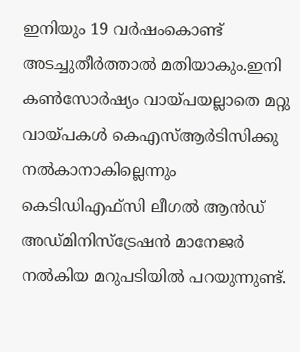ഇനിയും 19 വര്‍ഷംകൊണ്ട് അടച്ചുതീര്‍ത്താല്‍ മതിയാകും.ഇനി കണ്‍സോര്‍ഷ്യം വായ്പയല്ലാതെ മറ്റു വായ്പകള്‍ കെഎസ്‌ആര്‍ടിസിക്കു നല്‍കാനാകില്ലെന്നും കെടിഡിഎഫ്സി ലീഗല്‍ ആന്‍ഡ് അഡ്മിനിസ്ട്രേഷന്‍ മാനേജര്‍ നല്‍കിയ മറുപടിയില്‍ പറയുന്നുണ്ട്.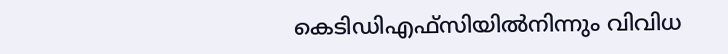കെടിഡിഎഫ്സിയില്‍നിന്നും വിവിധ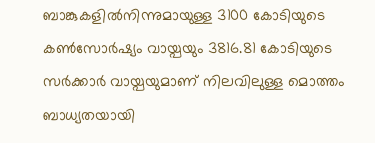ബാങ്കുകളില്‍നിന്നുമായുള്ള 3100 കോടിയുടെ കണ്‍സോര്‍ഷ്യം വായ്പയും 3816.81 കോടിയുടെ സര്‍ക്കാര്‍ വായ്പയുമാണ് നിലവിലുള്ള മൊത്തം ബാധ്യതയായി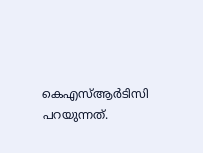കെഎസ്‌ആര്‍ടിസി പറയുന്നത്.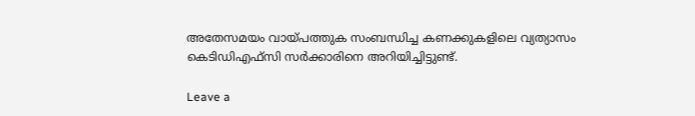അതേസമയം വായ്പത്തുക സംബന്ധിച്ച കണക്കുകളിലെ വ്യത്യാസം കെടിഡിഎഫ്സി സര്‍ക്കാരിനെ അറിയിച്ചിട്ടുണ്ട്.

Leave a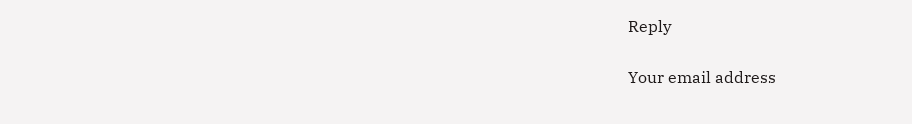Reply

Your email address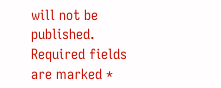will not be published. Required fields are marked *